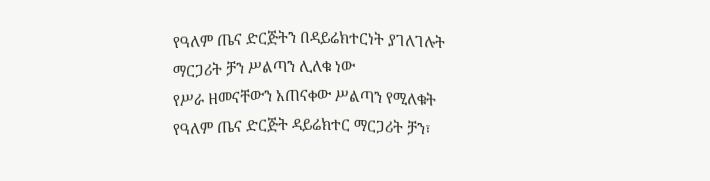የዓለም ጤና ድርጅትን በዳይሬክተርነት ያገለገሉት ማርጋሪት ቻን ሥልጣን ሊለቁ ነው
የሥራ ዘመናቸውን አጠናቀው ሥልጣን የሚለቁት የዓለም ጤና ድርጅት ዳይሬክተር ማርጋሪት ቻን፣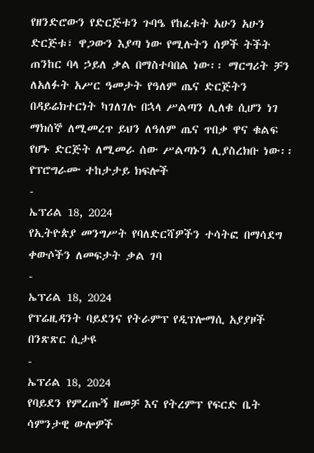የዘንድሮውን የድርጅቱን ጉባዔ የከፈቱት አሁን አሁን ድርጅቱ፣ ዋጋውን እያጣ ነው የሚሉትን ሰዎች ትችት ጠንከር ባላ ኃይለ ቃል በማስተባበል ነው፡፡ ማርግሪት ቻን ለአለፉት አሥር ዓመታት የዓለም ጤና ድርጅትን በዳይሬክተርነት ካገለገሉ በኋላ ሥልጣን ሊለቁ ሲሆን ነገ ማክሰኞ ለሚመረጥ ይህን ለዓለም ጤና ጥበቃ ዋና ቁልፍ የሆኑ ድርጅት ለሚመራ ሰው ሥልጣኑን ሊያስረክቡ ነው፡፡
የፕሮግራሙ ተከታታይ ክፍሎች
-
ኤፕሪል 18, 2024
የኢትዮጵያ መንግሥት የባለድርሻዎችን ተሳትፎ በማሳደግ ቀውሶችን ለመፍታት ቃል ገባ
-
ኤፕሪል 18, 2024
የፕሬዚዳንት ባይደንና የትራምፕ የዲፕሎማሲ አያያዞች በንጽጽር ሲታዩ
-
ኤፕሪል 18, 2024
የባይደን የምረጡኝ ዘመቻ እና የትረምፕ የፍርድ ቤት ሳምንታዊ ውሎዎች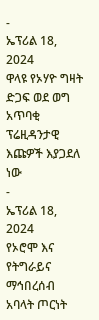-
ኤፕሪል 18, 2024
ዋላዩ የኦሃዮ ግዛት ድጋፍ ወደ ወግ አጥባቂ ፕሬዚዳንታዊ እጩዎች እያጋደለ ነው
-
ኤፕሪል 18, 2024
የኦሮሞ እና የትግራይና ማኅበረሰብ አባላት ጦርነት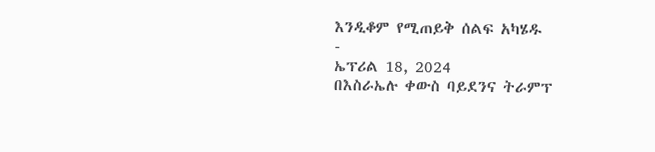እንዲቆም የሚጠይቅ ሰልፍ አካሄዱ
-
ኤፕሪል 18, 2024
በእስራኤሉ ቀውስ ባይደንና ትራምፕ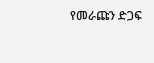የመራጩን ድጋፍ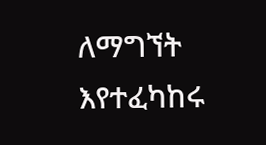ለማግኘት እየተፈካከሩ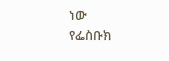ነው
የፌስቡክ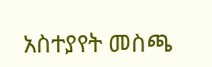አስተያየት መስጫ